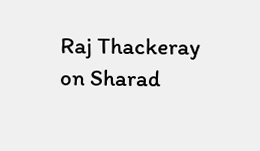Raj Thackeray on Sharad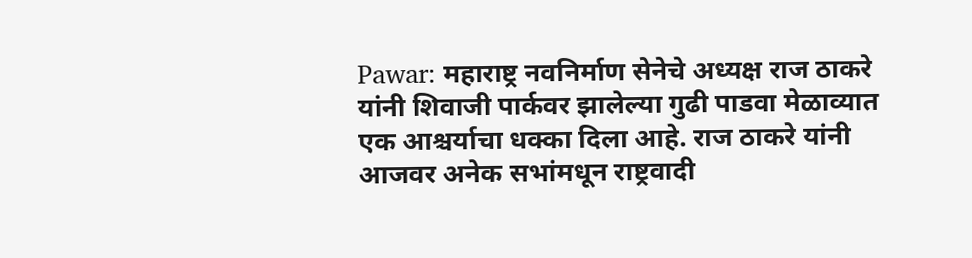Pawar: महाराष्ट्र नवनिर्माण सेनेचे अध्यक्ष राज ठाकरे यांनी शिवाजी पार्कवर झालेल्या गुढी पाडवा मेळाव्यात एक आश्चर्याचा धक्का दिला आहे. राज ठाकरे यांनी आजवर अनेक सभांमधून राष्ट्रवादी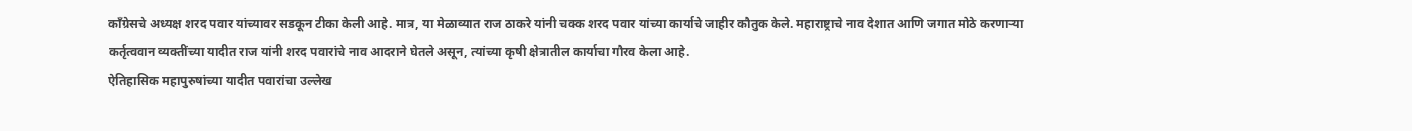काँग्रेसचे अध्यक्ष शरद पवार यांच्यावर सडकून टीका केली आहे. मात्र, या मेळाव्यात राज ठाकरे यांनी चक्क शरद पवार यांच्या कार्याचे जाहीर कौतुक केले. महाराष्ट्राचे नाव देशात आणि जगात मोठे करणाऱ्या कर्तृत्ववान व्यक्तींच्या यादीत राज यांनी शरद पवारांचे नाव आदराने घेतले असून, त्यांच्या कृषी क्षेत्रातील कार्याचा गौरव केला आहे.
ऐतिहासिक महापुरुषांच्या यादीत पवारांचा उल्लेख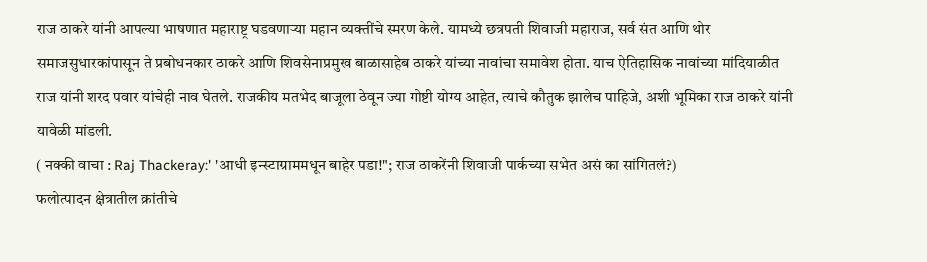राज ठाकरे यांनी आपल्या भाषणात महाराष्ट्र घडवणाऱ्या महान व्यक्तींचे स्मरण केले. यामध्ये छत्रपती शिवाजी महाराज, सर्व संत आणि थोर समाजसुधारकांपासून ते प्रबोधनकार ठाकरे आणि शिवसेनाप्रमुख बाळासाहेब ठाकरे यांच्या नावांचा समावेश होता. याच ऐतिहासिक नावांच्या मांदियाळीत राज यांनी शरद पवार यांचेही नाव घेतले. राजकीय मतभेद बाजूला ठेवून ज्या गोष्टी योग्य आहेत, त्याचे कौतुक झालेच पाहिजे, अशी भूमिका राज ठाकरे यांनी यावेळी मांडली.
( नक्की वाचा : Raj Thackeray:' 'आधी इन्स्टाग्राममधून बाहेर पडा!"; राज ठाकरेंनी शिवाजी पार्कच्या सभेत असं का सांगितलं?)
फलोत्पादन क्षेत्रातील क्रांतीचे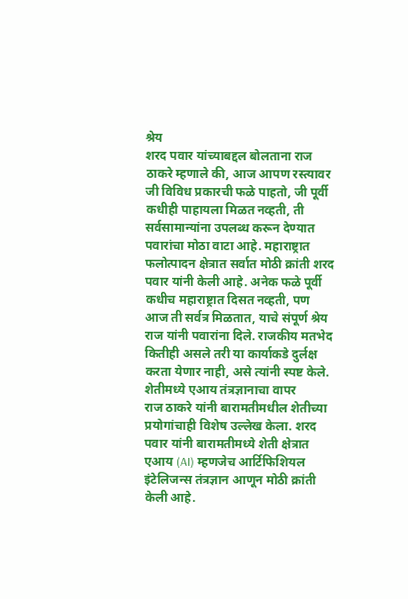श्रेय
शरद पवार यांच्याबद्दल बोलताना राज ठाकरे म्हणाले की, आज आपण रस्त्यावर जी विविध प्रकारची फळे पाहतो, जी पूर्वी कधीही पाहायला मिळत नव्हती, ती सर्वसामान्यांना उपलब्ध करून देण्यात पवारांचा मोठा वाटा आहे. महाराष्ट्रात फलोत्पादन क्षेत्रात सर्वात मोठी क्रांती शरद पवार यांनी केली आहे. अनेक फळे पूर्वी कधीच महाराष्ट्रात दिसत नव्हती, पण आज ती सर्वत्र मिळतात, याचे संपूर्ण श्रेय राज यांनी पवारांना दिले. राजकीय मतभेद कितीही असले तरी या कार्याकडे दुर्लक्ष करता येणार नाही, असे त्यांनी स्पष्ट केले.
शेतीमध्ये एआय तंत्रज्ञानाचा वापर
राज ठाकरे यांनी बारामतीमधील शेतीच्या प्रयोगांचाही विशेष उल्लेख केला. शरद पवार यांनी बारामतीमध्ये शेती क्षेत्रात एआय (AI) म्हणजेच आर्टिफिशियल इंटेलिजन्स तंत्रज्ञान आणून मोठी क्रांती केली आहे.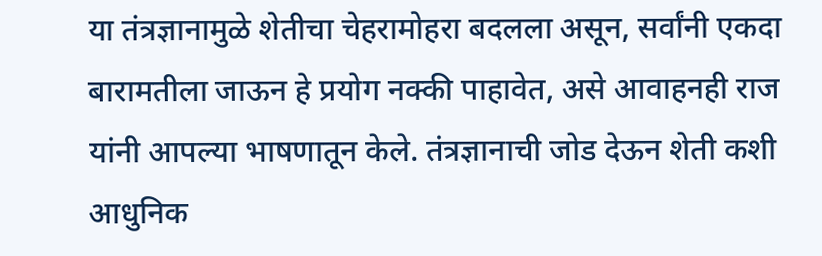या तंत्रज्ञानामुळे शेतीचा चेहरामोहरा बदलला असून, सर्वांनी एकदा बारामतीला जाऊन हे प्रयोग नक्की पाहावेत, असे आवाहनही राज यांनी आपल्या भाषणातून केले. तंत्रज्ञानाची जोड देऊन शेती कशी आधुनिक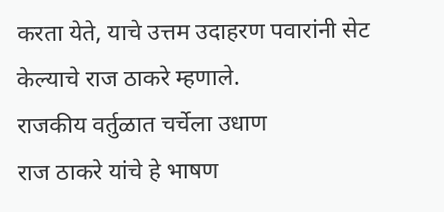करता येते, याचे उत्तम उदाहरण पवारांनी सेट केल्याचे राज ठाकरे म्हणाले.
राजकीय वर्तुळात चर्चेला उधाण
राज ठाकरे यांचे हे भाषण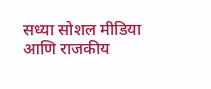सध्या सोशल मीडिया आणि राजकीय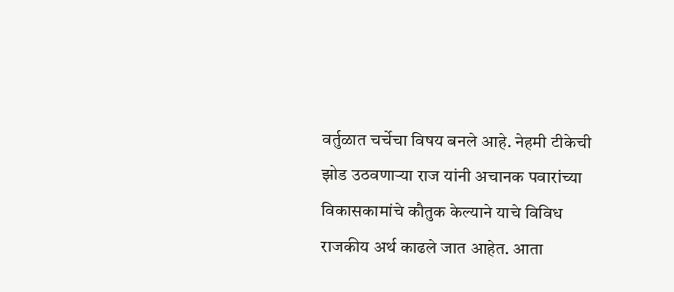वर्तुळात चर्चेचा विषय बनले आहे. नेहमी टीकेची झोड उठवणाऱ्या राज यांनी अचानक पवारांच्या विकासकामांचे कौतुक केल्याने याचे विविध राजकीय अर्थ काढले जात आहेत. आता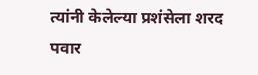त्यांनी केलेल्या प्रशंसेला शरद पवार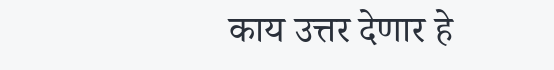काय उत्तर देणार हे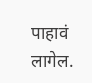पाहावं लागेल.